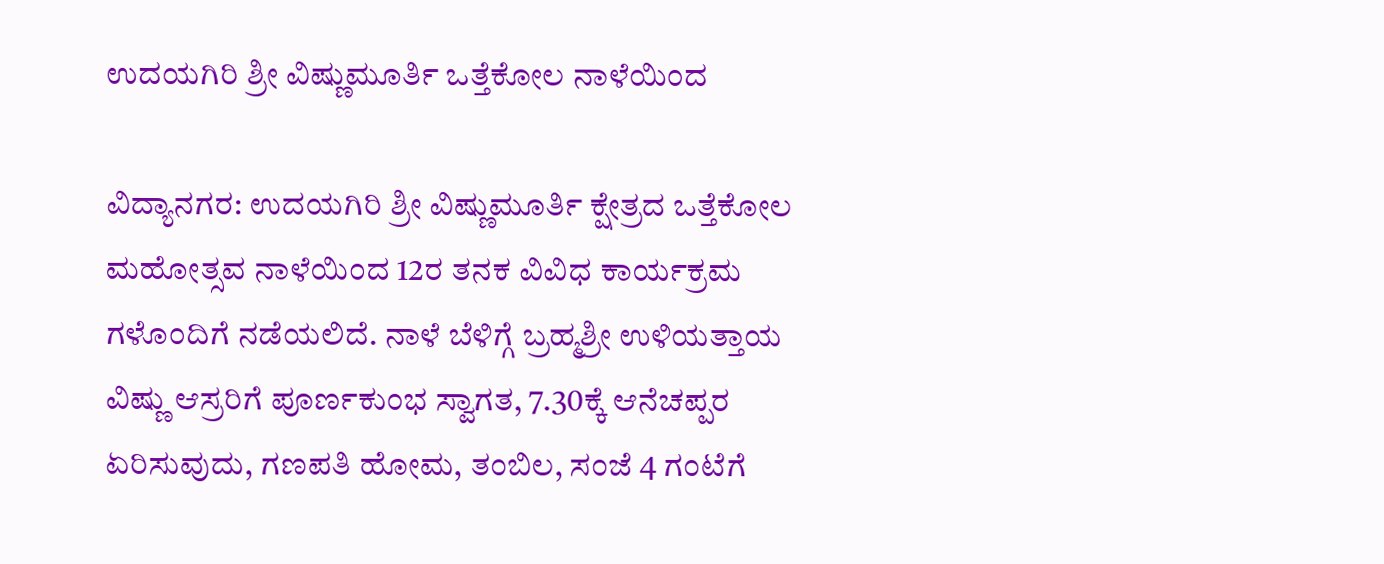ಉದಯಗಿರಿ ಶ್ರೀ ವಿಷ್ಣುಮೂರ್ತಿ ಒತ್ತೆಕೋಲ ನಾಳೆಯಿಂದ

ವಿದ್ಯಾನಗರ: ಉದಯಗಿರಿ ಶ್ರೀ ವಿಷ್ಣುಮೂರ್ತಿ ಕ್ಷೇತ್ರದ ಒತ್ತೆಕೋಲ ಮಹೋತ್ಸವ ನಾಳೆಯಿಂದ 12ರ ತನಕ ವಿವಿಧ ಕಾರ್ಯಕ್ರಮ ಗಳೊಂದಿಗೆ ನಡೆಯಲಿದೆ. ನಾಳೆ ಬೆಳಿಗ್ಗೆ ಬ್ರಹ್ಮಶ್ರೀ ಉಳಿಯತ್ತಾಯ ವಿಷ್ಣು ಆಸ್ರರಿಗೆ ಪೂರ್ಣಕುಂಭ ಸ್ವಾಗತ, 7.30ಕ್ಕೆ ಆನೆಚಪ್ಪರ ಏರಿಸುವುದು, ಗಣಪತಿ ಹೋಮ, ತಂಬಿಲ, ಸಂಜೆ 4 ಗಂಟೆಗೆ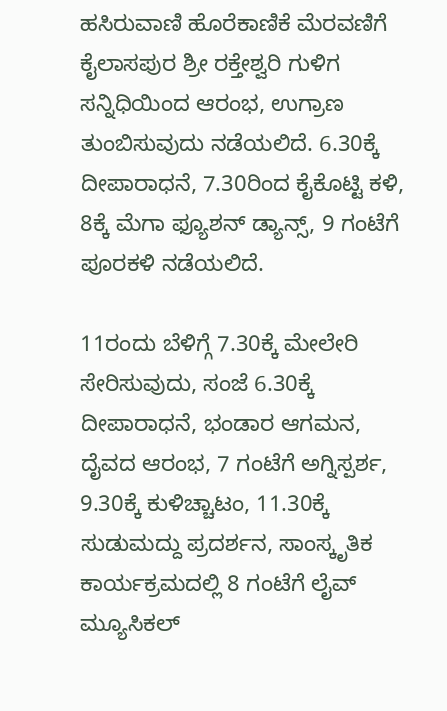ಹಸಿರುವಾಣಿ ಹೊರೆಕಾಣಿಕೆ ಮೆರವಣಿಗೆ ಕೈಲಾಸಪುರ ಶ್ರೀ ರಕ್ತೇಶ್ವರಿ ಗುಳಿಗ ಸನ್ನಿಧಿಯಿಂದ ಆರಂಭ, ಉಗ್ರಾಣ ತುಂಬಿಸುವುದು ನಡೆಯಲಿದೆ. 6.30ಕ್ಕೆ ದೀಪಾರಾಧನೆ, 7.30ರಿಂದ ಕೈಕೊಟ್ಟಿ ಕಳಿ, 8ಕ್ಕೆ ಮೆಗಾ ಫ್ಯೂಶನ್ ಡ್ಯಾನ್ಸ್, 9 ಗಂಟೆಗೆ ಪೂರಕಳಿ ನಡೆಯಲಿದೆ.

11ರಂದು ಬೆಳಿಗ್ಗೆ 7.30ಕ್ಕೆ ಮೇಲೇರಿ ಸೇರಿಸುವುದು, ಸಂಜೆ 6.30ಕ್ಕೆ ದೀಪಾರಾಧನೆ, ಭಂಡಾರ ಆಗಮನ, ದೈವದ ಆರಂಭ, 7 ಗಂಟೆಗೆ ಅಗ್ನಿಸ್ಪರ್ಶ, 9.30ಕ್ಕೆ ಕುಳಿಚ್ಚಾಟಂ, 11.30ಕ್ಕೆ ಸುಡುಮದ್ದು ಪ್ರದರ್ಶನ, ಸಾಂಸ್ಕೃತಿಕ ಕಾರ್ಯಕ್ರಮದಲ್ಲಿ 8 ಗಂಟೆಗೆ ಲೈವ್ ಮ್ಯೂಸಿಕಲ್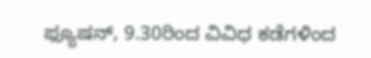ಫ್ಯೂಷನ್, 9.30ರಿಂದ ವಿವಿಧ ಕಡೆಗಳಿಂದ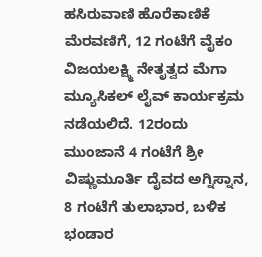ಹಸಿರುವಾಣಿ ಹೊರೆಕಾಣಿಕೆ ಮೆರವಣಿಗೆ, 12 ಗಂಟೆಗೆ ವೈಕಂ ವಿಜಯಲಕ್ಷ್ಮಿ ನೇತೃತ್ವದ ಮೆಗಾ ಮ್ಯೂಸಿಕಲ್ ಲೈವ್ ಕಾರ್ಯಕ್ರಮ ನಡೆಯಲಿದೆ. 12ರಂದು ಮುಂಜಾನೆ 4 ಗಂಟೆಗೆ ಶ್ರೀ ವಿಷ್ಣುಮೂರ್ತಿ ದೈವದ ಅಗ್ನಿಸ್ನಾನ, 8 ಗಂಟೆಗೆ ತುಲಾಭಾರ, ಬಳಿಕ ಭಂಡಾರ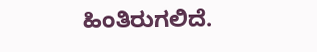ಹಿಂತಿರುಗಲಿದೆ.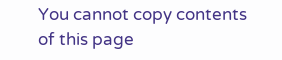You cannot copy contents of this page